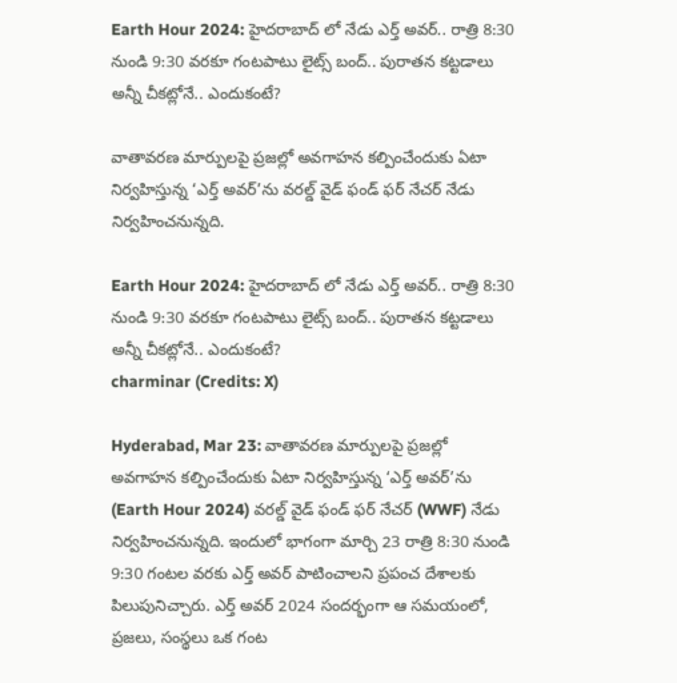Earth Hour 2024: హైదరాబాద్‌ లో నేడు ఎర్త్ అవర్‌.. రాత్రి 8:30 నుండి 9:30 వరకూ గంటపాటు లైట్స్ బంద్‌.. పురాతన కట్టడాలు అన్నీ చీకట్లోనే.. ఎందుకంటే?

వాతావరణ మార్పులపై ప్రజల్లో అవగాహన కల్పించేందుకు ఏటా నిర్వహిస్తున్న ‘ఎర్త్ అవర్’ను వరల్డ్ వైడ్ ఫండ్ ఫర్ నేచర్ నేడు నిర్వహించనున్నది.

Earth Hour 2024: హైదరాబాద్‌ లో నేడు ఎర్త్ అవర్‌.. రాత్రి 8:30 నుండి 9:30 వరకూ గంటపాటు లైట్స్ బంద్‌.. పురాతన కట్టడాలు అన్నీ చీకట్లోనే.. ఎందుకంటే?
charminar (Credits: X)

Hyderabad, Mar 23: వాతావరణ మార్పులపై ప్రజల్లో అవగాహన కల్పించేందుకు ఏటా నిర్వహిస్తున్న ‘ఎర్త్ అవర్’ను (Earth Hour 2024) వరల్డ్ వైడ్ ఫండ్ ఫర్ నేచర్ (WWF) నేడు నిర్వహించనున్నది. ఇందులో భాగంగా మార్చి 23 రాత్రి 8:30 నుండి 9:30 గంటల వరకు ఎర్త్ అవర్ పాటించాలని ప్రపంచ దేశాలకు పిలుపునిచ్చారు. ఎర్త్ అవర్ 2024 సందర్భంగా ఆ సమయంలో, ప్రజలు, సంస్థలు ఒక గంట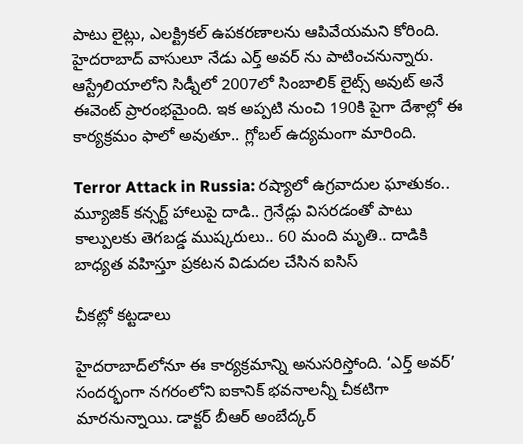పాటు లైట్లు, ఎలక్ట్రికల్ ఉపకరణాలను ఆపివేయమని కోరింది. హైదరాబాద్ వాసులూ నేడు ఎర్త్ అవర్ ను పాటించనున్నారు. ఆస్ట్రేలియాలోని సిడ్నీలో 2007లో సింబాలిక్ లైట్స్ అవుట్ అనే ఈవెంట్ ప్రారంభమైంది. ఇక అప్పటి నుంచి 190కి పైగా దేశాల్లో ఈ కార్యక్రమం ఫాలో అవుతూ.. గ్లోబల్ ఉద్యమంగా మారింది.

Terror Attack in Russia: రష్యాలో ఉగ్రవాదుల ఘాతుకం.. మ్యూజిక్ కన్సర్ట్ హాలుపై దాడి.. గ్రెనేడ్లు విసరడంతో పాటు కాల్పులకు తెగబడ్డ ముష్కరులు.. 60 మంది మృతి.. దాడికి బాధ్యత వహిస్తూ ప్రకటన విడుదల చేసిన ఐసిస్

చీకట్లో కట్టడాలు

హైదరాబాద్‌లోనూ ఈ కార్యక్రమాన్ని అనుసరిస్తోంది. ‘ఎర్త్‌ అవర్‌’ సందర్భంగా నగరంలోని ఐకానిక్‌ భవనాలన్నీ చీకటిగా మారనున్నాయి. డాక్టర్ బీఆర్ అంబేద్కర్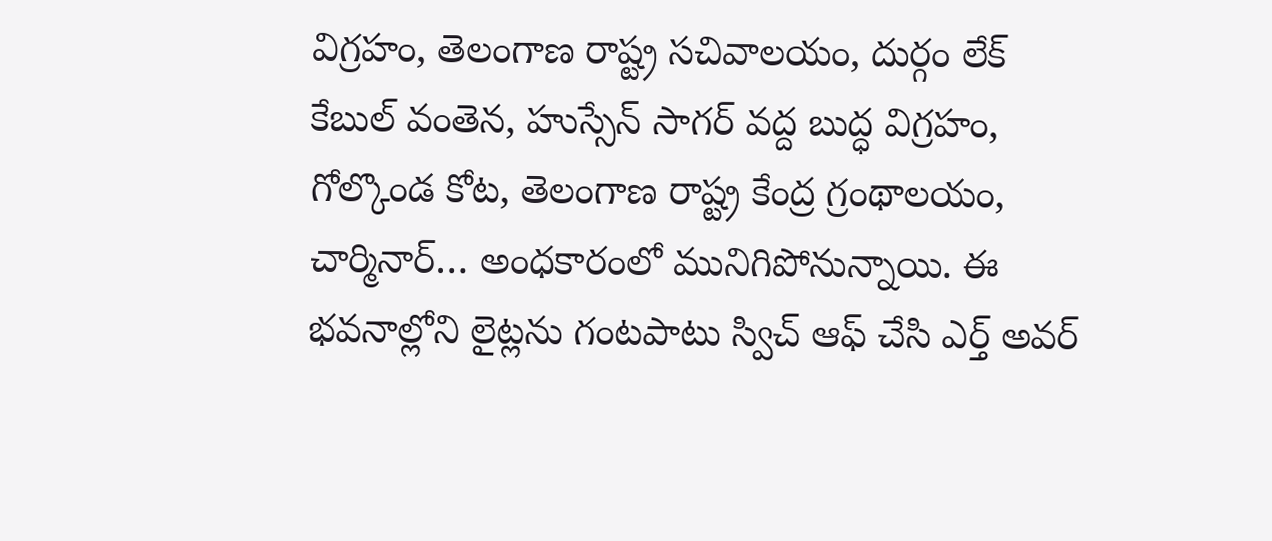విగ్రహం, తెలంగాణ రాష్ట్ర సచివాలయం, దుర్గం లేక్ కేబుల్ వంతెన, హుస్సేన్ సాగర్ వద్ద బుద్ధ విగ్రహం, గోల్కొండ కోట, తెలంగాణ రాష్ట్ర కేంద్ర గ్రంథాలయం, చార్మినార్… అంధకారంలో మునిగిపోనున్నాయి. ఈ భవనాల్లోని లైట్లను గంటపాటు స్విచ్ ఆఫ్ చేసి ఎర్త్ అవర్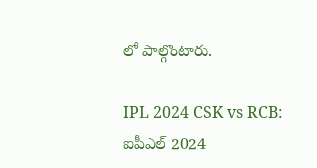లో పాల్గొంటారు.

IPL 2024 CSK vs RCB: ఐపీఎల్ 2024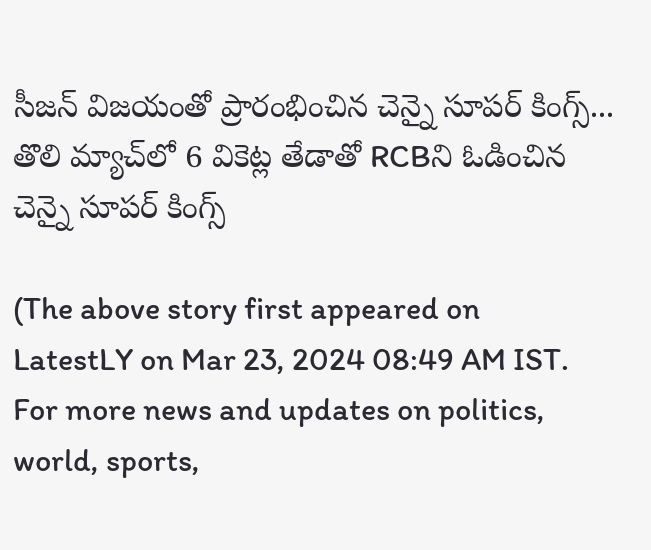సీజన్ విజయంతో ప్రారంభించిన చెన్నై సూపర్ కింగ్స్... తొలి మ్యాచ్‌లో 6 వికెట్ల తేడాతో RCBని ఓడించిన చెన్నై సూపర్ కింగ్స్

(The above story first appeared on LatestLY on Mar 23, 2024 08:49 AM IST. For more news and updates on politics, world, sports,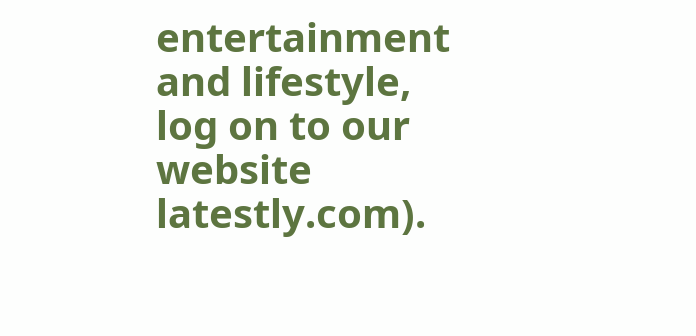entertainment and lifestyle, log on to our website latestly.com).